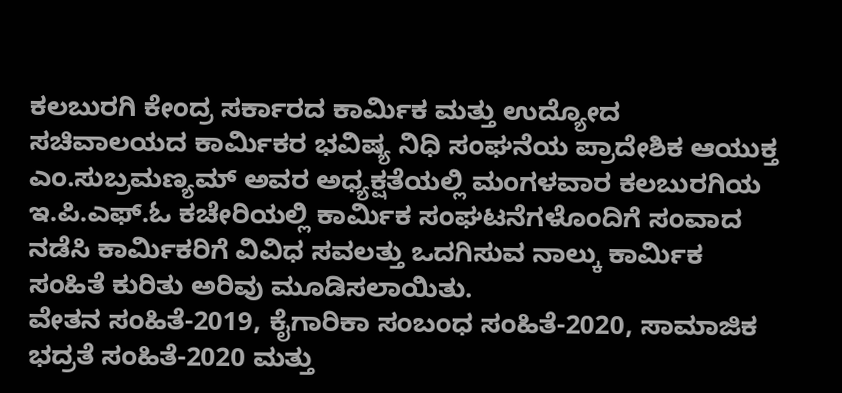ಕಲಬುರಗಿ ಕೇಂದ್ರ ಸರ್ಕಾರದ ಕಾರ್ಮಿಕ ಮತ್ತು ಉದ್ಯೋದ ಸಚಿವಾಲಯದ ಕಾರ್ಮಿಕರ ಭವಿಷ್ಯ ನಿಧಿ ಸಂಘನೆಯ ಪ್ರಾದೇಶಿಕ ಆಯುಕ್ತ ಎಂ.ಸುಬ್ರಮಣ್ಯಮ್ ಅವರ ಅಧ್ಯಕ್ಷತೆಯಲ್ಲಿ ಮಂಗಳವಾರ ಕಲಬುರಗಿಯ ಇ.ಪಿ.ಎಫ್.ಓ ಕಚೇರಿಯಲ್ಲಿ ಕಾರ್ಮಿಕ ಸಂಘಟನೆಗಳೊಂದಿಗೆ ಸಂವಾದ ನಡೆಸಿ ಕಾರ್ಮಿಕರಿಗೆ ವಿವಿಧ ಸವಲತ್ತು ಒದಗಿಸುವ ನಾಲ್ಕು ಕಾರ್ಮಿಕ ಸಂಹಿತೆ ಕುರಿತು ಅರಿವು ಮೂಡಿಸಲಾಯಿತು.
ವೇತನ ಸಂಹಿತೆ-2019, ಕೈಗಾರಿಕಾ ಸಂಬಂಧ ಸಂಹಿತೆ-2020, ಸಾಮಾಜಿಕ ಭದ್ರತೆ ಸಂಹಿತೆ-2020 ಮತ್ತು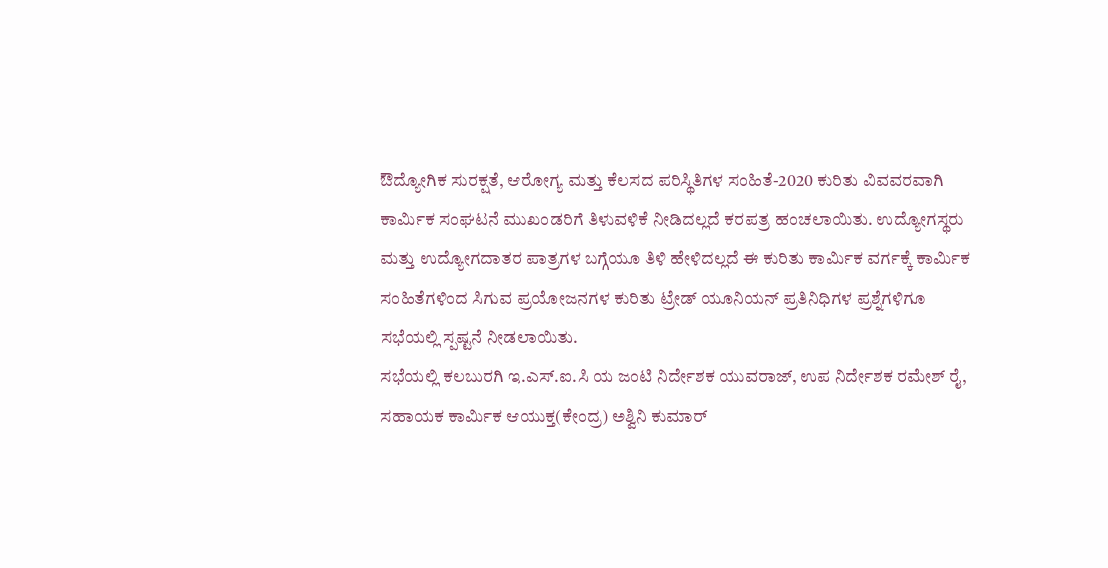ಔದ್ಯೋಗಿಕ ಸುರಕ್ಷತೆ, ಆರೋಗ್ಯ ಮತ್ತು ಕೆಲಸದ ಪರಿಸ್ಥಿತಿಗಳ ಸಂಹಿತೆ-2020 ಕುರಿತು ವಿವವರವಾಗಿ ಕಾರ್ಮಿಕ ಸಂಘಟನೆ ಮುಖಂಡರಿಗೆ ತಿಳುವಳಿಕೆ ನೀಡಿದಲ್ಲದೆ ಕರಪತ್ರ ಹಂಚಲಾಯಿತು. ಉದ್ಯೋಗಸ್ಥರು ಮತ್ತು ಉದ್ಯೋಗದಾತರ ಪಾತ್ರಗಳ ಬಗ್ಗೆಯೂ ತಿಳಿ ಹೇಳಿದಲ್ಲದೆ ಈ ಕುರಿತು ಕಾರ್ಮಿಕ ವರ್ಗಕ್ಕೆ ಕಾರ್ಮಿಕ ಸಂಹಿತೆಗಳಿಂದ ಸಿಗುವ ಪ್ರಯೋಜನಗಳ ಕುರಿತು ಟ್ರೇಡ್ ಯೂನಿಯನ್ ಪ್ರತಿನಿಧಿಗಳ ಪ್ರಶ್ನೆಗಳಿಗೂ ಸಭೆಯಲ್ಲಿ ಸ್ಪಷ್ಟನೆ ನೀಡಲಾಯಿತು.
ಸಭೆಯಲ್ಲಿ ಕಲಬುರಗಿ ಇ.ಎಸ್.ಐ.ಸಿ ಯ ಜಂಟಿ ನಿರ್ದೇಶಕ ಯುವರಾಜ್, ಉಪ ನಿರ್ದೇಶಕ ರಮೇಶ್ ರೈ, ಸಹಾಯಕ ಕಾರ್ಮಿಕ ಆಯುಕ್ತ(ಕೇಂದ್ರ) ಅಶ್ವಿನಿ ಕುಮಾರ್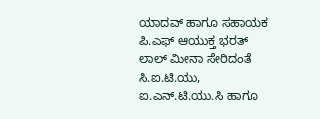ಯಾದವ್ ಹಾಗೂ ಸಹಾಯಕ ಪಿ.ಎಫ್ ಆಯುಕ್ತ ಭರತ್ ಲಾಲ್ ಮೀನಾ ಸೇರಿದಂತೆ ಸಿ.ಐ.ಟಿ.ಯು, ಐ.ಎನ್.ಟಿ.ಯು.ಸಿ ಹಾಗೂ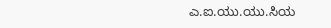ಎ.ಐ.ಯು.ಯು.ಸಿಯ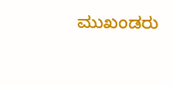ಮುಖಂಡರು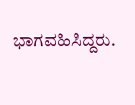ಭಾಗವಹಿಸಿದ್ದರು.